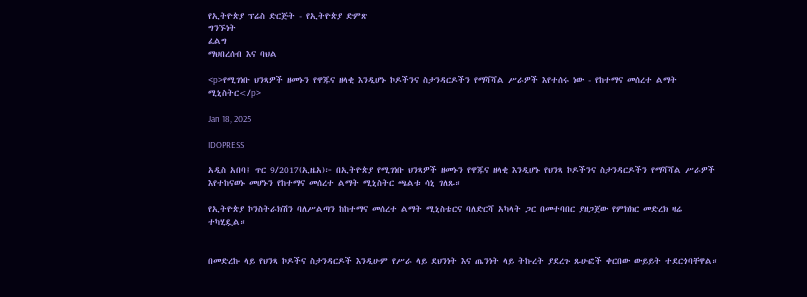የኢትዮጵያ ፕሬስ ድርጅት - የኢትዮጵያ ድምጽ
ግንኙነት
ፈልግ
ማህበረሰብ እና ባህል

<p>የሚገነቡ ህንጻዎች ዘመኑን የዋጁና ዘላቂ እንዲሆኑ ኮዶችንና ስታንዳርዶችን የማሻሻል ሥራዎች እየተሰሩ ነው - የከተማና መሰረተ ልማት ሚኒስትር</p>

Jan 18, 2025

IDOPRESS

አዲስ አበባ፤ ጥር 9/2017(ኢዜአ)፦ በኢትዮጵያ የሚገነቡ ህንጻዎች ዘመኑን የዋጁና ዘላቂ እንዲሆኑ የህንጻ ኮዶችንና ስታንዳርዶችን የማሻሻል ሥራዎች እየተከናወኑ መሆኑን የከተማና መሰረተ ልማት ሚኒስትር ጫልቱ ሳኒ ገለጹ።

የኢትዮጵያ ኮንስትራክሽን ባለሥልጣን ከከተማና መሰረተ ልማት ሚኒስቴርና ባለድርሻ አካላት ጋር በመተባበር ያዘጋጀው የምክክር መድረክ ዛሬ ተካሂዷል።


በመድረኩ ላይ የህንጻ ኮዶችና ስታንዳርዶች እንዲሁም የሥራ ላይ ደህንነት እና ጤንነት ላይ ትኩረት ያደረጉ ጹሁፎች ቀርበው ውይይት ተደርጎባቸዋል።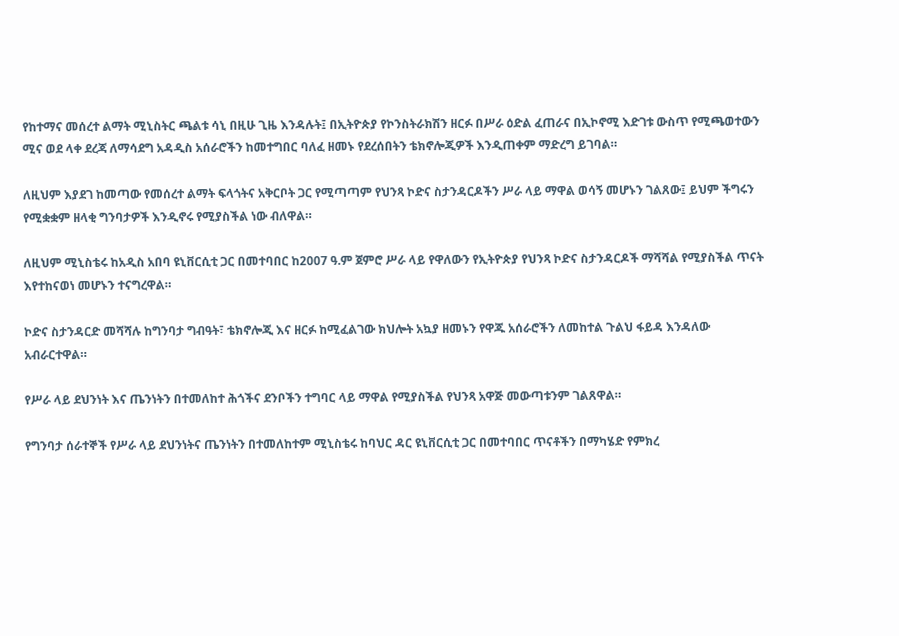የከተማና መሰረተ ልማት ሚኒስትር ጫልቱ ሳኒ በዚሁ ጊዜ እንዳሉት፤ በኢትዮጵያ የኮንስትራክሽን ዘርፉ በሥራ ዕድል ፈጠራና በኢኮኖሚ እድገቱ ውስጥ የሚጫወተውን ሚና ወደ ላቀ ደረጃ ለማሳደግ አዳዲስ አሰራሮችን ከመተግበር ባለፈ ዘመኑ የደረሰበትን ቴክኖሎጂዎች እንዲጠቀም ማድረግ ይገባል።

ለዚህም እያደገ ከመጣው የመሰረተ ልማት ፍላጎትና አቅርቦት ጋር የሚጣጣም የህንጻ ኮድና ስታንዳርዶችን ሥራ ላይ ማዋል ወሳኝ መሆኑን ገልጸው፤ ይህም ችግሩን የሚቋቋም ዘላቂ ግንባታዎች እንዲኖሩ የሚያስችል ነው ብለዋል።

ለዚህም ሚኒስቴሩ ከአዲስ አበባ ዩኒቨርሲቲ ጋር በመተባበር ከ2007 ዓ.ም ጀምሮ ሥራ ላይ የዋለውን የኢትዮጵያ የህንጻ ኮድና ስታንዳርዶች ማሻሻል የሚያስችል ጥናት እየተከናወነ መሆኑን ተናግረዋል።

ኮድና ስታንዳርድ መሻሻሉ ከግንባታ ግብዓት፣ ቴክኖሎጂ እና ዘርፉ ከሚፈልገው ክህሎት አኳያ ዘመኑን የዋጁ አሰራሮችን ለመከተል ጉልህ ፋይዳ እንዳለው አብራርተዋል።

የሥራ ላይ ደህንነት እና ጤንነትን በተመለከተ ሕጎችና ደንቦችን ተግባር ላይ ማዋል የሚያስችል የህንጻ አዋጅ መውጣቱንም ገልጸዋል።

የግንባታ ሰራተኞች የሥራ ላይ ደህንነትና ጤንነትን በተመለከተም ሚኒስቴሩ ከባህር ዳር ዩኒቨርሲቲ ጋር በመተባበር ጥናቶችን በማካሄድ የምክረ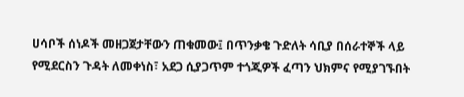ሀሳቦች ሰነዶች መዘጋጀታቸውን ጠቁመው፤ በጥንቃቄ ጉድለት ሳቢያ በሰራተኞች ላይ የሚደርስን ጉዳት ለመቀነስ፣ አደጋ ሲያጋጥም ተጎጂዎች ፈጣን ህክምና የሚያገኙበት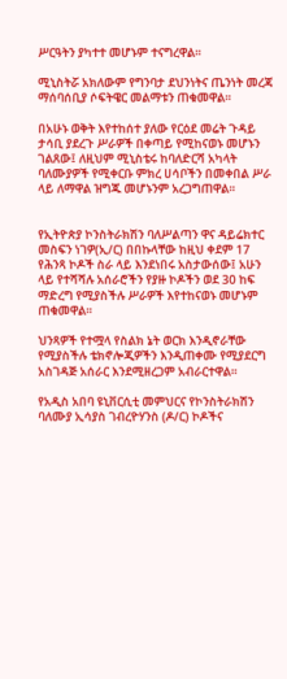ሥርዓትን ያካተተ መሆኑም ተናግረዋል።

ሚኒስትሯ አክለውም የግንባታ ደህንነትና ጤንነት መረጃ ማሰባሰቢያ ሶፍትዌር መልማቱን ጠቁመዋል።

በአሁኑ ወቅት እየተከሰተ ያለው የርዕደ መሬት ጉዳይ ታሳቢ ያደረጉ ሥራዎች በቀጣይ የሚከናወኑ መሆኑን ገልጸው፤ ለዚህም ሚኒስቴሩ ከባለድርሻ አካላት ባለሙያዎች የሚቀርቡ ምክረ ሀሳቦችን በመቀበል ሥራ ላይ ለማዋል ዝግጁ መሆኑንም አረጋግጠዋል።


የኢትዮጵያ ኮንስትራክሽን ባለሥልጣን ዋና ዳይሬክተር መስፍን ነገዎ(ኢ/ር) በበኩላቸው ከዚህ ቀደም 17 የሕንጻ ኮዶች ስራ ላይ እንደነበሩ አስታውሰው፤ አሁን ላይ የተሻሻሉ አሰራሮችን የያዙ ኮዶችን ወደ 30 ከፍ ማድረግ የሚያስችሉ ሥራዎች እየተከናወኑ መሆኑም ጠቁመዋል።

ህንጻዎች የተሟላ የስልክ ኔት ወርክ እንዲኖራቸው የሚያስችሉ ቴክኖሎጂዎችን እንዲጠቀሙ የሚያደርግ አስገዳጅ አሰራር እንደሚዘረጋም አብራርተዋል።

የአዲስ አበባ ዩኒቨርሲቲ መምህርና የኮንስትራክሽን ባለሙያ ኢሳያስ ገብረዮሃንስ (ዶ/ር) ኮዶችና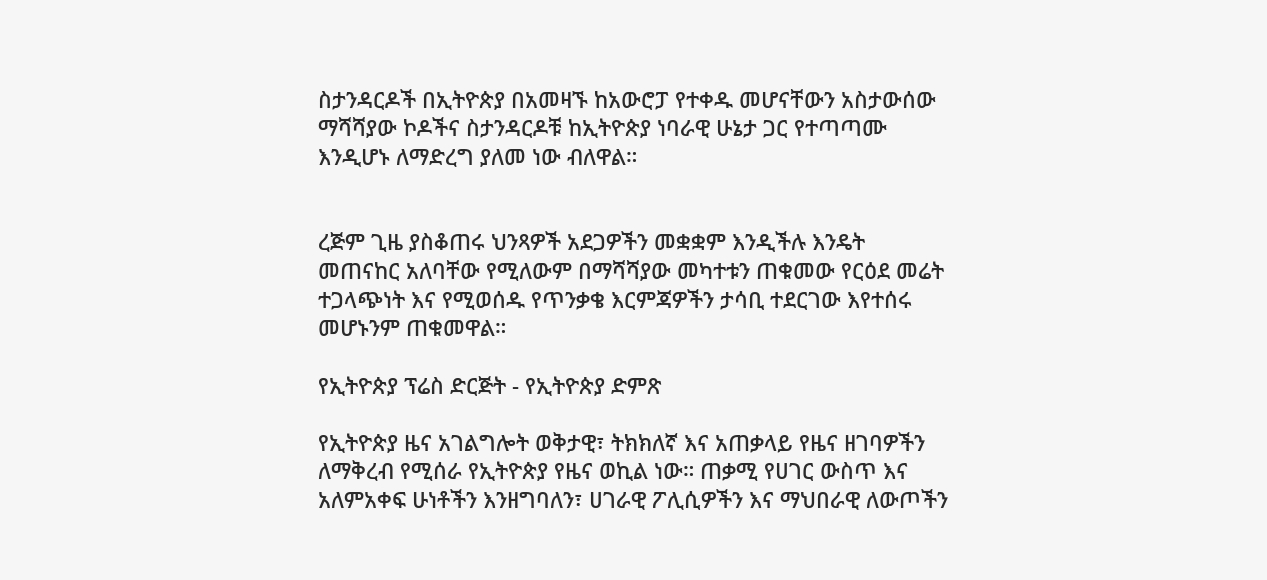ስታንዳርዶች በኢትዮጵያ በአመዛኙ ከአውሮፓ የተቀዱ መሆናቸውን አስታውሰው ማሻሻያው ኮዶችና ስታንዳርዶቹ ከኢትዮጵያ ነባራዊ ሁኔታ ጋር የተጣጣሙ እንዲሆኑ ለማድረግ ያለመ ነው ብለዋል።


ረጅም ጊዜ ያስቆጠሩ ህንጻዎች አደጋዎችን መቋቋም እንዲችሉ እንዴት መጠናከር አለባቸው የሚለውም በማሻሻያው መካተቱን ጠቁመው የርዕደ መሬት ተጋላጭነት እና የሚወሰዱ የጥንቃቄ እርምጃዎችን ታሳቢ ተደርገው እየተሰሩ መሆኑንም ጠቁመዋል።

የኢትዮጵያ ፕሬስ ድርጅት - የኢትዮጵያ ድምጽ

የኢትዮጵያ ዜና አገልግሎት ወቅታዊ፣ ትክክለኛ እና አጠቃላይ የዜና ዘገባዎችን ለማቅረብ የሚሰራ የኢትዮጵያ የዜና ወኪል ነው። ጠቃሚ የሀገር ውስጥ እና አለምአቀፍ ሁነቶችን እንዘግባለን፣ ሀገራዊ ፖሊሲዎችን እና ማህበራዊ ለውጦችን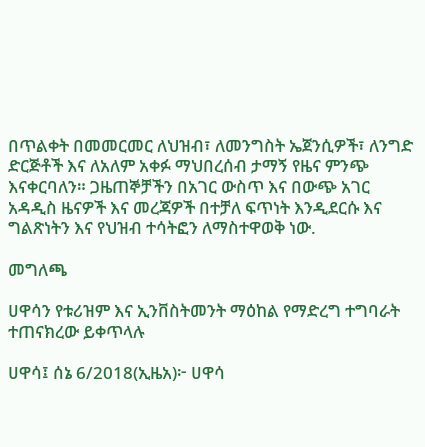በጥልቀት በመመርመር ለህዝብ፣ ለመንግስት ኤጀንሲዎች፣ ለንግድ ድርጅቶች እና ለአለም አቀፉ ማህበረሰብ ታማኝ የዜና ምንጭ እናቀርባለን። ጋዜጠኞቻችን በአገር ውስጥ እና በውጭ አገር አዳዲስ ዜናዎች እና መረጃዎች በተቻለ ፍጥነት እንዲደርሱ እና ግልጽነትን እና የህዝብ ተሳትፎን ለማስተዋወቅ ነው.

መግለጫ

ሀዋሳን የቱሪዝም እና ኢንቨስትመንት ማዕከል የማድረግ ተግባራት ተጠናክረው ይቀጥላሉ

ሀዋሳ፤ ሰኔ 6/2018(ኢዜአ)፦ ሀዋሳ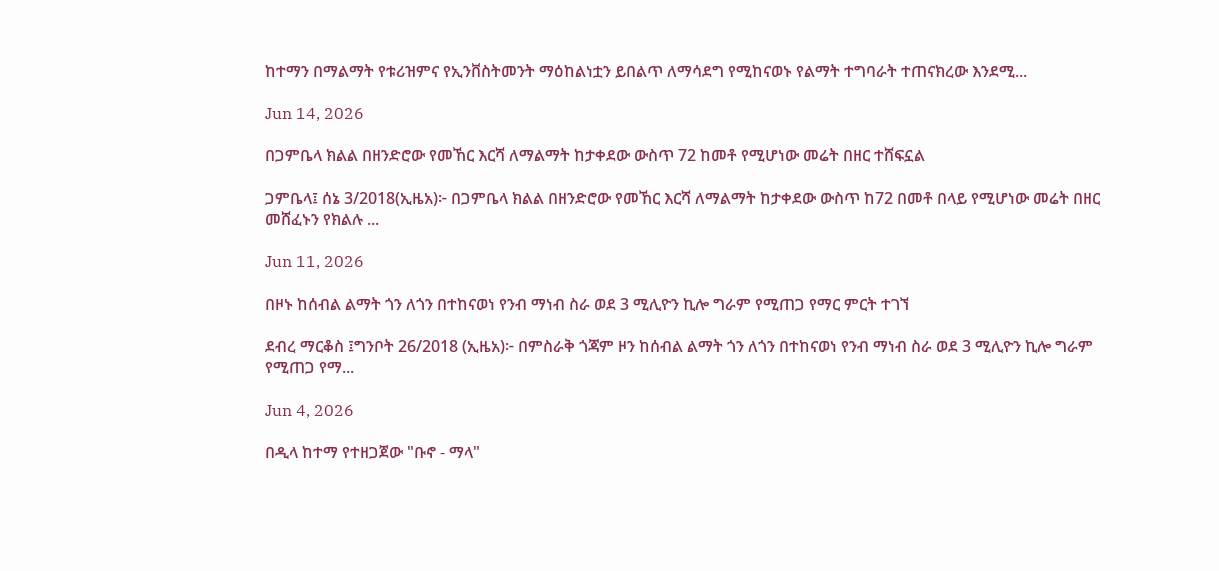ከተማን በማልማት የቱሪዝምና የኢንቨስትመንት ማዕከልነቷን ይበልጥ ለማሳደግ የሚከናወኑ የልማት ተግባራት ተጠናክረው እንደሚ...

Jun 14, 2026

በጋምቤላ ክልል በዘንድሮው የመኸር እርሻ ለማልማት ከታቀደው ውስጥ 72 ከመቶ የሚሆነው መሬት በዘር ተሸፍኗል

ጋምቤላ፤ ሰኔ 3/2018(ኢዜአ)፦ በጋምቤላ ክልል በዘንድሮው የመኸር እርሻ ለማልማት ከታቀደው ውስጥ ከ72 በመቶ በላይ የሚሆነው መሬት በዘር መሸፈኑን የክልሉ ...

Jun 11, 2026

በዞኑ ከሰብል ልማት ጎን ለጎን በተከናወነ የንብ ማነብ ስራ ወደ 3 ሚሊዮን ኪሎ ግራም የሚጠጋ የማር ምርት ተገኘ

ደብረ ማርቆስ ፤ግንቦት 26/2018 (ኢዜአ)፦ በምስራቅ ጎጃም ዞን ከሰብል ልማት ጎን ለጎን በተከናወነ የንብ ማነብ ስራ ወደ 3 ሚሊዮን ኪሎ ግራም የሚጠጋ የማ...

Jun 4, 2026

በዲላ ከተማ የተዘጋጀው "ቡኖ - ማላ"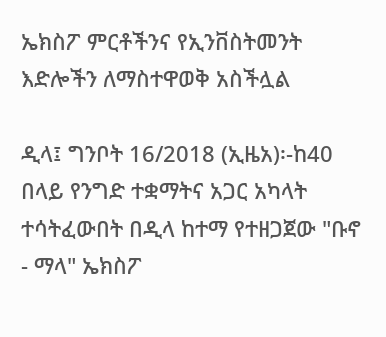ኤክስፖ ምርቶችንና የኢንቨስትመንት እድሎችን ለማስተዋወቅ አስችሏል

ዲላ፤ ግንቦት 16/2018 (ኢዜአ)፡-ከ40 በላይ የንግድ ተቋማትና አጋር አካላት ተሳትፈውበት በዲላ ከተማ የተዘጋጀው "ቡኖ - ማላ" ኤክስፖ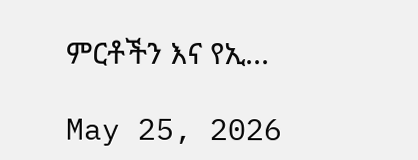ምርቶችን እና የኢ...

May 25, 2026